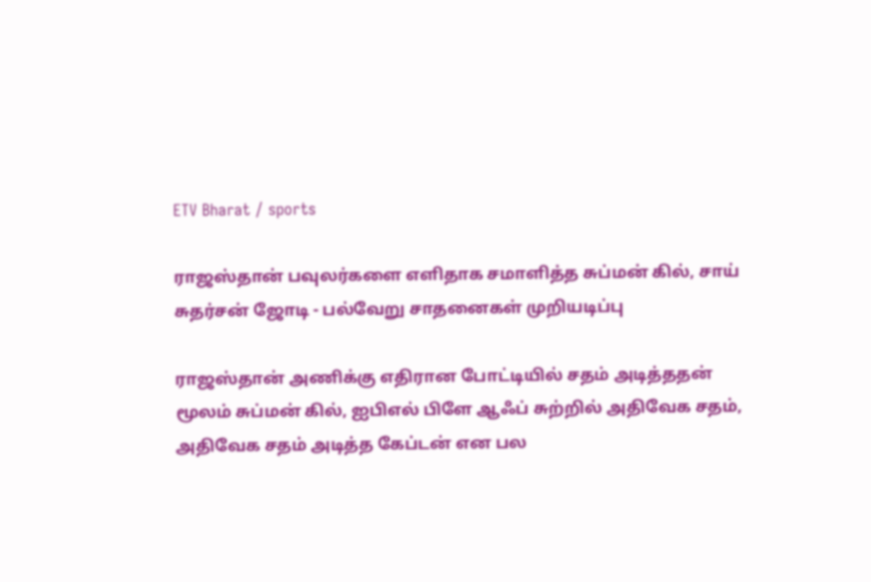ETV Bharat / sports

ராஜஸ்தான் பவுலர்களை எளிதாக சமாளித்த சுப்மன் கில், சாய் சுதர்சன் ஜோடி - பல்வேறு சாதனைகள் முறியடிப்பு

ராஜஸ்தான் அணிக்கு எதிரான போட்டியில் சதம் அடித்ததன் மூலம் சுப்மன் கில், ஐபிஎல் பிளே ஆஃப் சுற்றில் அதிவேக சதம், அதிவேக சதம் அடித்த கேப்டன் என பல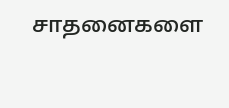சாதனைகளை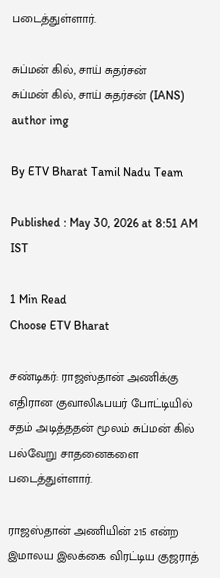படைத்துள்ளார்.

சுப்மன் கில், சாய் சுதர்சன்
சுப்மன் கில், சாய் சுதர்சன் (IANS)
author img

By ETV Bharat Tamil Nadu Team

Published : May 30, 2026 at 8:51 AM IST

1 Min Read
Choose ETV Bharat

சண்டிகர்: ராஜஸ்தான் அணிக்கு எதிரான குவாலிஃபயர் போட்டியில் சதம் அடித்ததன் மூலம் சுப்மன் கில் பல்வேறு சாதனைகளை படைத்துள்ளார்.

ராஜஸ்தான் அணியின் 215 என்ற இமாலய இலக்கை விரட்டிய குஜராத்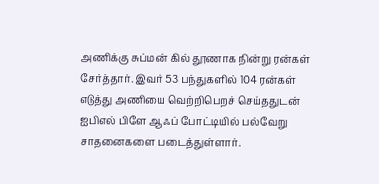அணிக்கு சுப்மன் கில் தூணாக நின்று ரன்கள் சேர்த்தார். இவர் 53 பந்துகளில் 104 ரன்கள் எடுத்து அணியை வெற்றிபெறச் செய்ததுடன் ஐபிஎல் பிளே ஆஃப் போட்டியில் பல்வேறு சாதனைகளை படைத்துள்ளார்.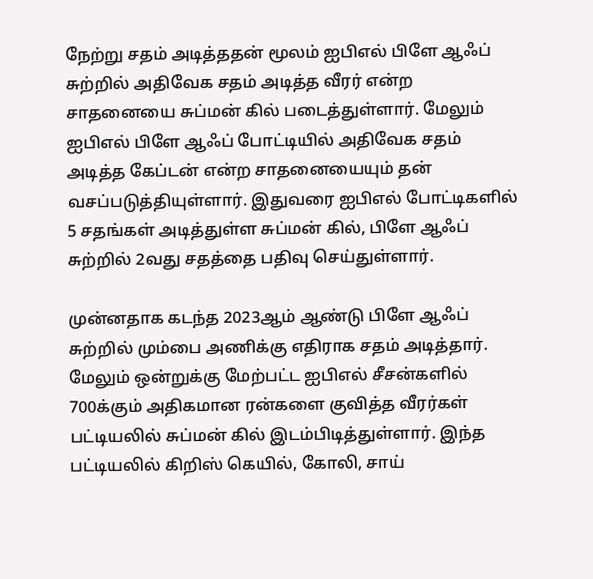நேற்று சதம் அடித்ததன் மூலம் ஐபிஎல் பிளே ஆஃப் சுற்றில் அதிவேக சதம் அடித்த வீரர் என்ற சாதனையை சுப்மன் கில் படைத்துள்ளார். மேலும் ஐபிஎல் பிளே ஆஃப் போட்டியில் அதிவேக சதம் அடித்த கேப்டன் என்ற சாதனையையும் தன் வசப்படுத்தியுள்ளார். இதுவரை ஐபிஎல் போட்டிகளில் 5 சதங்கள் அடித்துள்ள சுப்மன் கில், பிளே ஆஃப் சுற்றில் 2வது சதத்தை பதிவு செய்துள்ளார்.

முன்னதாக கடந்த 2023ஆம் ஆண்டு பிளே ஆஃப் சுற்றில் மும்பை அணிக்கு எதிராக சதம் அடித்தார். மேலும் ஒன்றுக்கு மேற்பட்ட ஐபிஎல் சீசன்களில் 700க்கும் அதிகமான ரன்களை குவித்த வீரர்கள் பட்டியலில் சுப்மன் கில் இடம்பிடித்துள்ளார். இந்த பட்டியலில் கிறிஸ் கெயில், கோலி, சாய்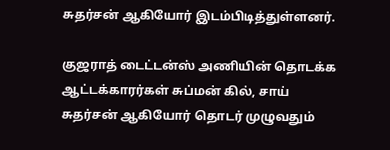சுதர்சன் ஆகியோர் இடம்பிடித்துள்ளனர்.

குஜராத் டைட்டன்ஸ் அணியின் தொடக்க ஆட்டக்காரர்கள் சுப்மன் கில், சாய் சுதர்சன் ஆகியோர் தொடர் முழுவதும்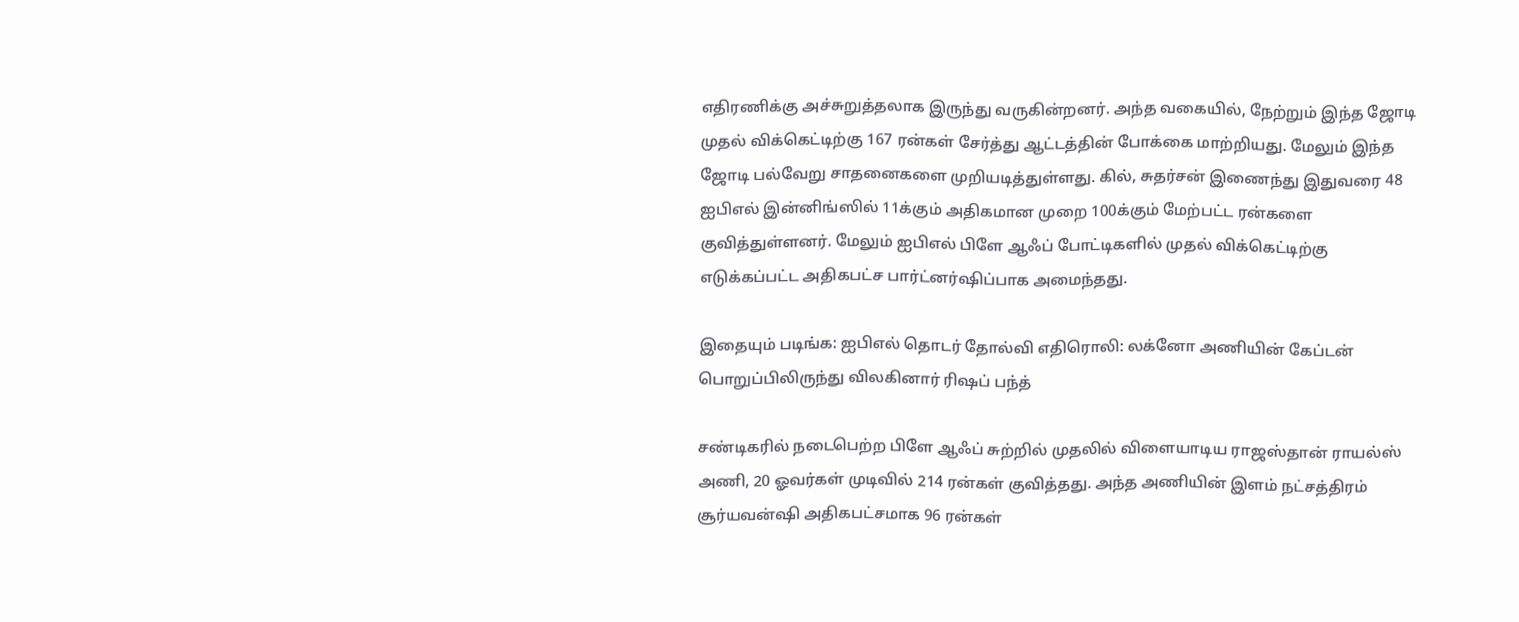எதிரணிக்கு அச்சுறுத்தலாக இருந்து வருகின்றனர். அந்த வகையில், நேற்றும் இந்த ஜோடி முதல் விக்கெட்டிற்கு 167 ரன்கள் சேர்த்து ஆட்டத்தின் போக்கை மாற்றியது. மேலும் இந்த ஜோடி பல்வேறு சாதனைகளை முறியடித்துள்ளது. கில், சுதர்சன் இணைந்து இதுவரை 48 ஐபிஎல் இன்னிங்ஸில் 11க்கும் அதிகமான முறை 100க்கும் மேற்பட்ட ரன்களை குவித்துள்ளனர். மேலும் ஐபிஎல் பிளே ஆஃப் போட்டிகளில் முதல் விக்கெட்டிற்கு எடுக்கப்பட்ட அதிகபட்ச பார்ட்னர்ஷிப்பாக அமைந்தது.

இதையும் படிங்க: ஐபிஎல் தொடர் தோல்வி எதிரொலி: லக்னோ அணியின் கேப்டன் பொறுப்பிலிருந்து விலகினார் ரிஷப் பந்த்

சண்டிகரில் நடைபெற்ற பிளே ஆஃப் சுற்றில் முதலில் விளையாடிய ராஜஸ்தான் ராயல்ஸ் அணி, 20 ஓவர்கள் முடிவில் 214 ரன்கள் குவித்தது. அந்த அணியின் இளம் நட்சத்திரம் சூர்யவன்ஷி அதிகபட்சமாக 96 ரன்கள்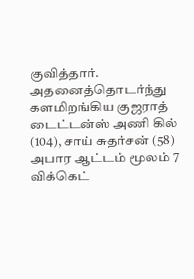குவித்தார். அதனைத்தொடர்ந்து களமிறங்கிய குஜராத் டைட்டன்ஸ் அணி கில் (104), சாய் சுதர்சன் (58) அபார ஆட்டம் மூலம் 7 விக்கெட்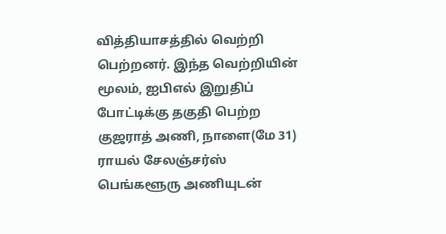வித்தியாசத்தில் வெற்றி பெற்றனர். இந்த வெற்றியின் மூலம், ஐபிஎல் இறுதிப் போட்டிக்கு தகுதி பெற்ற குஜராத் அணி, நாளை(மே 31) ராயல் சேலஞ்சர்ஸ் பெங்களூரு அணியுடன்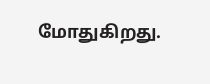மோதுகிறது.